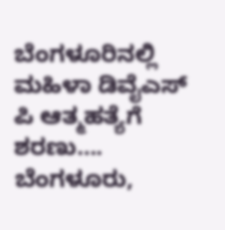ಬೆಂಗಳೂರಿನಲ್ಲಿ ಮಹಿಳಾ ಡಿವೈಎಸ್ ಪಿ ಆತ್ಮಹತ್ಯೆಗೆ ಶರಣು…. ಬೆಂಗಳೂರು,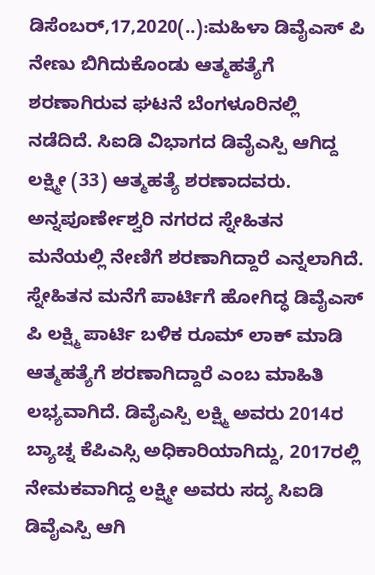ಡಿಸೆಂಬರ್,17,2020(..):ಮಹಿಳಾ ಡಿವೈಎಸ್ ಪಿ ನೇಣು ಬಿಗಿದುಕೊಂಡು ಆತ್ಮಹತ್ಯೆಗೆ ಶರಣಾಗಿರುವ ಘಟನೆ ಬೆಂಗಳೂರಿನಲ್ಲಿ ನಡೆದಿದೆ. ಸಿಐಡಿ ವಿಭಾಗದ ಡಿವೈಎಸ್ಪಿ ಆಗಿದ್ದ ಲಕ್ಷ್ಮೀ (33) ಆತ್ಮಹತ್ಯೆ ಶರಣಾದವರು. ಅನ್ನಪೂರ್ಣೇಶ್ವರಿ ನಗರದ ಸ್ನೇಹಿತನ ಮನೆಯಲ್ಲಿ ನೇಣಿಗೆ ಶರಣಾಗಿದ್ದಾರೆ ಎನ್ನಲಾಗಿದೆ. ಸ್ನೇಹಿತನ ಮನೆಗೆ ಪಾರ್ಟಿಗೆ ಹೋಗಿದ್ಧ ಡಿವೈಎಸ್ ಪಿ ಲಕ್ಷ್ಮಿ ಪಾರ್ಟಿ ಬಳಿಕ ರೂಮ್ ಲಾಕ್ ಮಾಡಿ ಆತ್ಮಹತ್ಯೆಗೆ ಶರಣಾಗಿದ್ದಾರೆ ಎಂಬ ಮಾಹಿತಿ ಲಭ್ಯವಾಗಿದೆ. ಡಿವೈಎಸ್ಪಿ ಲಕ್ಷ್ಮಿ ಅವರು 2014ರ ಬ್ಯಾಚ್ನ ಕೆಪಿಎಸ್ಸಿ ಅಧಿಕಾರಿಯಾಗಿದ್ದು, 2017ರಲ್ಲಿ ನೇಮಕವಾಗಿದ್ದ ಲಕ್ಷ್ಮೀ ಅವರು ಸದ್ಯ ಸಿಐಡಿ ಡಿವೈಎಸ್ಪಿ ಆಗಿ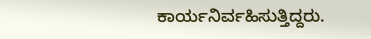ಕಾರ್ಯನಿರ್ವಹಿಸುತ್ತಿದ್ದರು.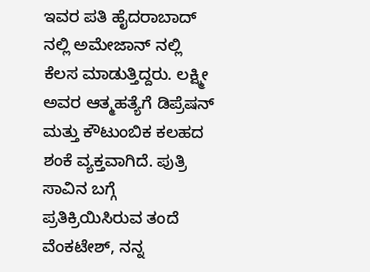ಇವರ ಪತಿ ಹೈದರಾಬಾದ್ ನಲ್ಲಿ ಅಮೇಜಾನ್ ನಲ್ಲಿ ಕೆಲಸ ಮಾಡುತ್ತಿದ್ದರು. ಲಕ್ಷ್ಮೀ ಅವರ ಆತ್ಮಹತ್ಯೆಗೆ ಡಿಪ್ರೆಷನ್ ಮತ್ತು ಕೌಟುಂಬಿಕ ಕಲಹದ ಶಂಕೆ ವ್ಯಕ್ತವಾಗಿದೆ. ಪುತ್ರಿ ಸಾವಿನ ಬಗ್ಗೆ ಪ್ರತಿಕ್ರಿಯಿಸಿರುವ ತಂದೆ ವೆಂಕಟೇಶ್, ನನ್ನ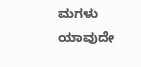ಮಗಳು ಯಾವುದೇ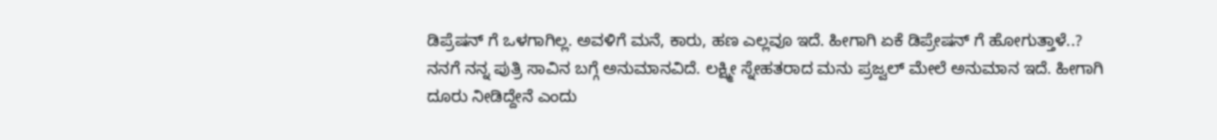ಡಿಪ್ರೆಷನ್ ಗೆ ಒಳಗಾಗಿಲ್ಲ. ಅವಳಿಗೆ ಮನೆ, ಕಾರು, ಹಣ ಎಲ್ಲವೂ ಇದೆ. ಹೀಗಾಗಿ ಏಕೆ ಡಿಪ್ರೇಷನ್ ಗೆ ಹೋಗುತ್ತಾಳೆ..? ನನಗೆ ನನ್ನ ಪುತ್ರಿ ಸಾವಿನ ಬಗ್ಗೆ ಅನುಮಾನವಿದೆ. ಲಕ್ಷ್ಮೀ ಸ್ನೇಹತರಾದ ಮನು ಪ್ರಜ್ವಲ್ ಮೇಲೆ ಅನುಮಾನ ಇದೆ. ಹೀಗಾಗಿ ದೂರು ನೀಡಿದ್ದೇನೆ ಎಂದು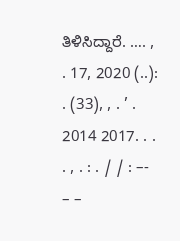ತಿಳಿಸಿದ್ದಾರೆ. …. , . 17, 2020 (..): . (33), , . ’ . 2014 2017. . . . , . : . / / : –- – –